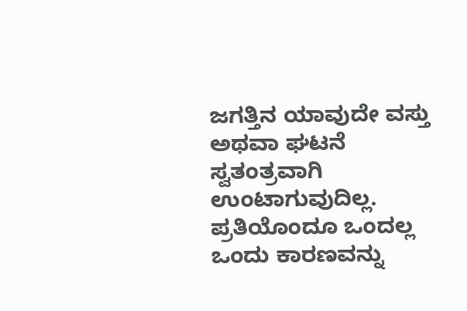ಜಗತ್ತಿನ ಯಾವುದೇ ವಸ್ತು ಅಥವಾ ಘಟನೆ ಸ್ವತಂತ್ರವಾಗಿ ಉಂಟಾಗುವುದಿಲ್ಲ. ಪ್ರತಿಯೊಂದೂ ಒಂದಲ್ಲ ಒಂದು ಕಾರಣವನ್ನು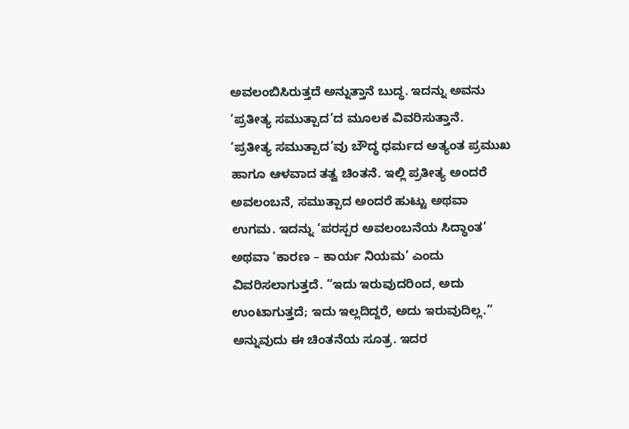ಅವಲಂಬಿಸಿರುತ್ತದೆ ಅನ್ನುತ್ತಾನೆ ಬುದ್ಧ. ಇದನ್ನು ಅವನು ‘ಪ್ರತೀತ್ಯ ಸಮುತ್ಪಾದ’ದ ಮೂಲಕ ವಿವರಿಸುತ್ತಾನೆ.
‘ಪ್ರತೀತ್ಯ ಸಮುತ್ಪಾದ’ವು ಬೌದ್ಧ ಧರ್ಮದ ಅತ್ಯಂತ ಪ್ರಮುಖ ಹಾಗೂ ಆಳವಾದ ತತ್ವ ಚಿಂತನೆ. ಇಲ್ಲಿ ಪ್ರತೀತ್ಯ ಅಂದರೆ ಅವಲಂಬನೆ, ಸಮುತ್ಪಾದ ಅಂದರೆ ಹುಟ್ಟು ಅಥವಾ ಉಗಮ. ಇದನ್ನು ‘ಪರಸ್ಪರ ಅವಲಂಬನೆಯ ಸಿದ್ಧಾಂತ’ ಅಥವಾ ‘ಕಾರಣ – ಕಾರ್ಯ ನಿಯಮ’ ಎಂದು ವಿವರಿಸಲಾಗುತ್ತದೆ. “ಇದು ಇರುವುದರಿಂದ, ಅದು ಉಂಟಾಗುತ್ತದೆ; ಇದು ಇಲ್ಲದಿದ್ದರೆ, ಅದು ಇರುವುದಿಲ್ಲ.” ಅನ್ನುವುದು ಈ ಚಿಂತನೆಯ ಸೂತ್ರ. ಇದರ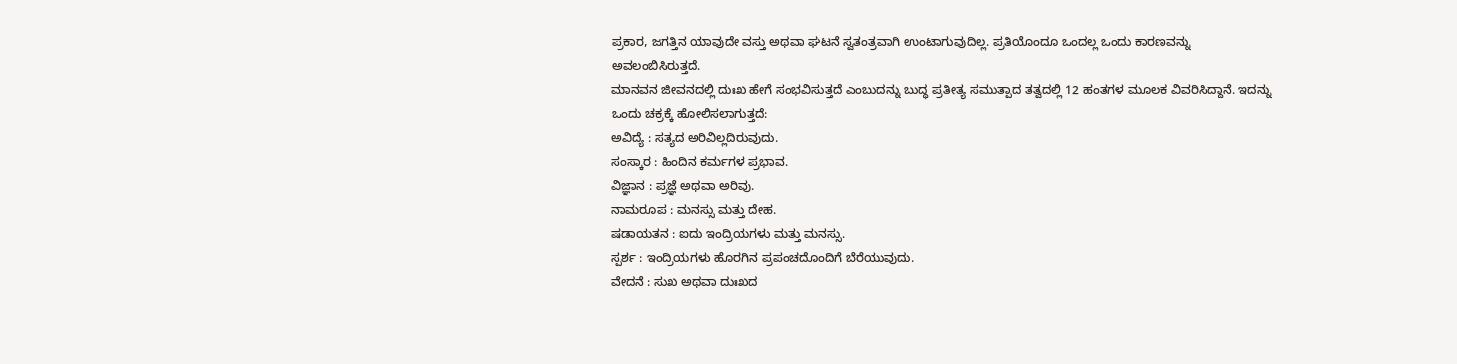ಪ್ರಕಾರ, ಜಗತ್ತಿನ ಯಾವುದೇ ವಸ್ತು ಅಥವಾ ಘಟನೆ ಸ್ವತಂತ್ರವಾಗಿ ಉಂಟಾಗುವುದಿಲ್ಲ. ಪ್ರತಿಯೊಂದೂ ಒಂದಲ್ಲ ಒಂದು ಕಾರಣವನ್ನು ಅವಲಂಬಿಸಿರುತ್ತದೆ.
ಮಾನವನ ಜೀವನದಲ್ಲಿ ದುಃಖ ಹೇಗೆ ಸಂಭವಿಸುತ್ತದೆ ಎಂಬುದನ್ನು ಬುದ್ಧ ಪ್ರತೀತ್ಯ ಸಮುತ್ಪಾದ ತತ್ವದಲ್ಲಿ 12 ಹಂತಗಳ ಮೂಲಕ ವಿವರಿಸಿದ್ದಾನೆ. ಇದನ್ನು ಒಂದು ಚಕ್ರಕ್ಕೆ ಹೋಲಿಸಲಾಗುತ್ತದೆ:
ಅವಿದ್ಯೆ : ಸತ್ಯದ ಅರಿವಿಲ್ಲದಿರುವುದು.
ಸಂಸ್ಕಾರ : ಹಿಂದಿನ ಕರ್ಮಗಳ ಪ್ರಭಾವ.
ವಿಜ್ಞಾನ : ಪ್ರಜ್ಞೆ ಅಥವಾ ಅರಿವು.
ನಾಮರೂಪ : ಮನಸ್ಸು ಮತ್ತು ದೇಹ.
ಷಡಾಯತನ : ಐದು ಇಂದ್ರಿಯಗಳು ಮತ್ತು ಮನಸ್ಸು.
ಸ್ಪರ್ಶ : ಇಂದ್ರಿಯಗಳು ಹೊರಗಿನ ಪ್ರಪಂಚದೊಂದಿಗೆ ಬೆರೆಯುವುದು.
ವೇದನೆ : ಸುಖ ಅಥವಾ ದುಃಖದ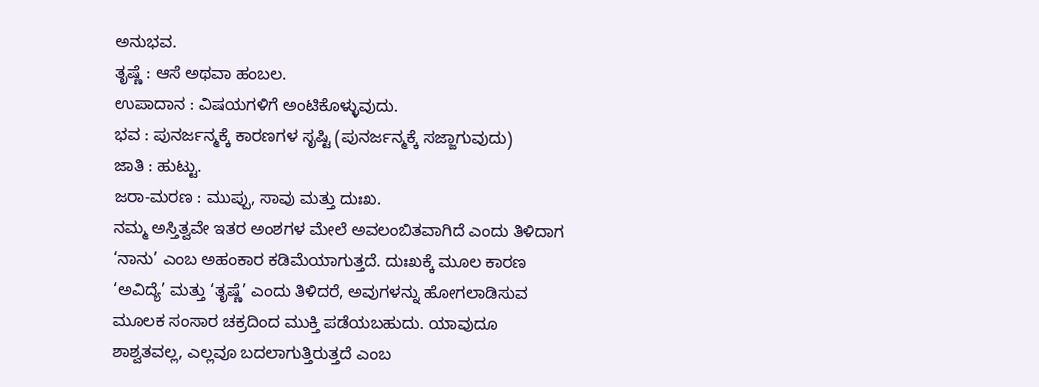ಅನುಭವ.
ತೃಷ್ಣೆ : ಆಸೆ ಅಥವಾ ಹಂಬಲ.
ಉಪಾದಾನ : ವಿಷಯಗಳಿಗೆ ಅಂಟಿಕೊಳ್ಳುವುದು.
ಭವ : ಪುನರ್ಜನ್ಮಕ್ಕೆ ಕಾರಣಗಳ ಸೃಷ್ಟಿ (ಪುನರ್ಜನ್ಮಕ್ಕೆ ಸಜ್ಜಾಗುವುದು)
ಜಾತಿ : ಹುಟ್ಟು.
ಜರಾ-ಮರಣ : ಮುಪ್ಪು, ಸಾವು ಮತ್ತು ದುಃಖ.
ನಮ್ಮ ಅಸ್ತಿತ್ವವೇ ಇತರ ಅಂಶಗಳ ಮೇಲೆ ಅವಲಂಬಿತವಾಗಿದೆ ಎಂದು ತಿಳಿದಾಗ ‘ನಾನು’ ಎಂಬ ಅಹಂಕಾರ ಕಡಿಮೆಯಾಗುತ್ತದೆ. ದುಃಖಕ್ಕೆ ಮೂಲ ಕಾರಣ ‘ಅವಿದ್ಯೆ’ ಮತ್ತು ‘ತೃಷ್ಣೆ’ ಎಂದು ತಿಳಿದರೆ, ಅವುಗಳನ್ನು ಹೋಗಲಾಡಿಸುವ ಮೂಲಕ ಸಂಸಾರ ಚಕ್ರದಿಂದ ಮುಕ್ತಿ ಪಡೆಯಬಹುದು. ಯಾವುದೂ ಶಾಶ್ವತವಲ್ಲ, ಎಲ್ಲವೂ ಬದಲಾಗುತ್ತಿರುತ್ತದೆ ಎಂಬ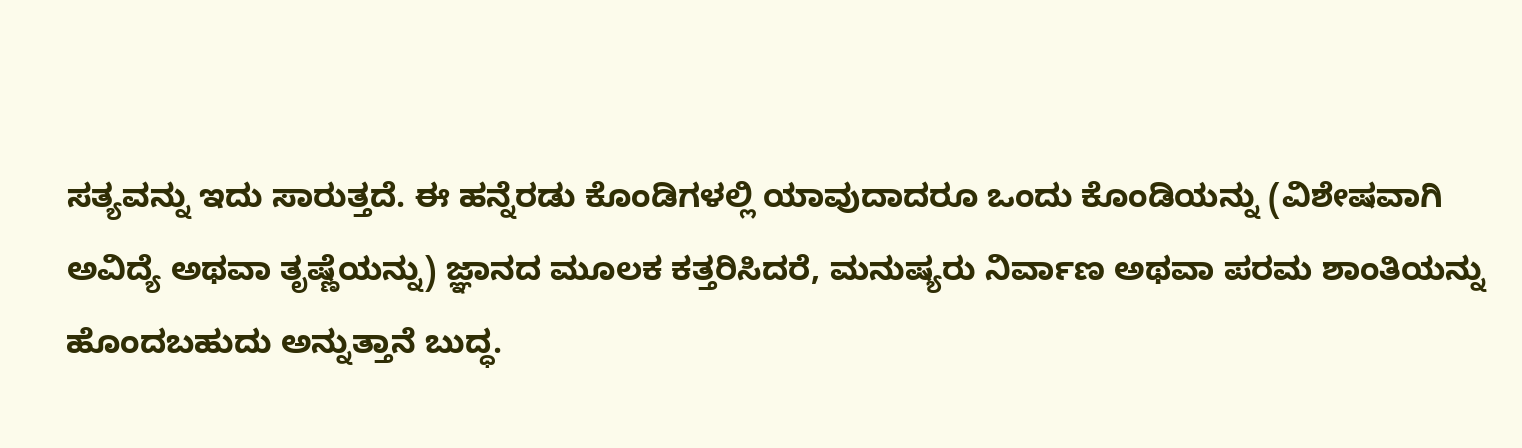ಸತ್ಯವನ್ನು ಇದು ಸಾರುತ್ತದೆ. ಈ ಹನ್ನೆರಡು ಕೊಂಡಿಗಳಲ್ಲಿ ಯಾವುದಾದರೂ ಒಂದು ಕೊಂಡಿಯನ್ನು (ವಿಶೇಷವಾಗಿ ಅವಿದ್ಯೆ ಅಥವಾ ತೃಷ್ಣೆಯನ್ನು) ಜ್ಞಾನದ ಮೂಲಕ ಕತ್ತರಿಸಿದರೆ, ಮನುಷ್ಯರು ನಿರ್ವಾಣ ಅಥವಾ ಪರಮ ಶಾಂತಿಯನ್ನು ಹೊಂದಬಹುದು ಅನ್ನುತ್ತಾನೆ ಬುದ್ಧ.